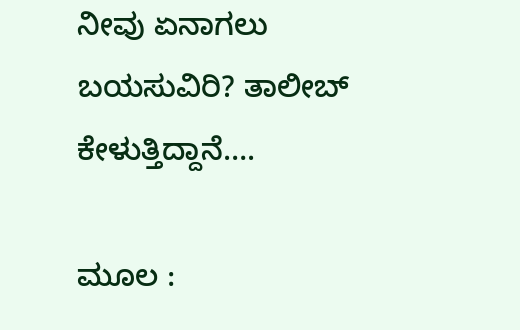ನೀವು ಏನಾಗಲು ಬಯಸುವಿರಿ? ತಾಲೀಬ್ ಕೇಳುತ್ತಿದ್ದಾನೆ….

ಮೂಲ :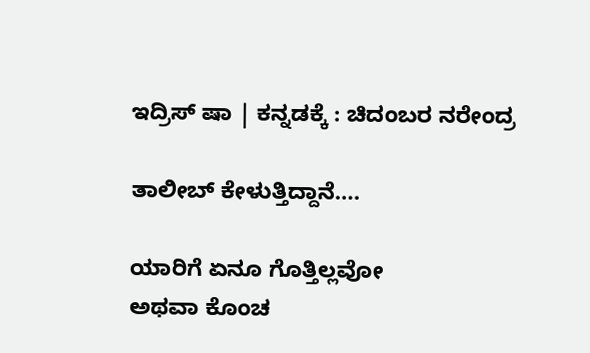ಇದ್ರಿಸ್ ಷಾ | ಕನ್ನಡಕ್ಕೆ : ಚಿದಂಬರ ನರೇಂದ್ರ

ತಾಲೀಬ್ ಕೇಳುತ್ತಿದ್ದಾನೆ….

ಯಾರಿಗೆ ಏನೂ ಗೊತ್ತಿಲ್ಲವೋ
ಅಥವಾ ಕೊಂಚ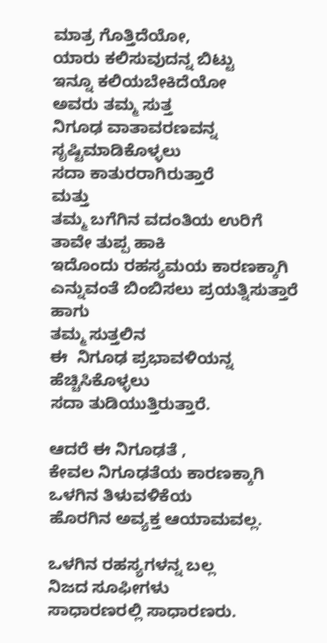ಮಾತ್ರ ಗೊತ್ತಿದೆಯೋ,
ಯಾರು ಕಲಿಸುವುದನ್ನ ಬಿಟ್ಟು
ಇನ್ನೂ ಕಲಿಯಬೇಕಿದೆಯೋ
ಅವರು ತಮ್ಮ ಸುತ್ತ
ನಿಗೂಢ ವಾತಾವರಣವನ್ನ
ಸೃಷ್ಟಿಮಾಡಿಕೊಳ್ಳಲು
ಸದಾ ಕಾತುರರಾಗಿರುತ್ತಾರೆ
ಮತ್ತು
ತಮ್ಮ ಬಗೆಗಿನ ವದಂತಿಯ ಉರಿಗೆ
ತಾವೇ ತುಪ್ಪ ಹಾಕಿ
ಇದೊಂದು ರಹಸ್ಯಮಯ ಕಾರಣಕ್ಕಾಗಿ
ಎನ್ನುವಂತೆ ಬಿಂಬಿಸಲು ಪ್ರಯತ್ನಿಸುತ್ತಾರೆ
ಹಾಗು
ತಮ್ಮ ಸುತ್ತಲಿನ
ಈ  ನಿಗೂಢ ಪ್ರಭಾವಳಿಯನ್ನ
ಹೆಚ್ಚಿಸಿಕೊಳ್ಳಲು
ಸದಾ ತುಡಿಯುತ್ತಿರುತ್ತಾರೆ.

ಆದರೆ ಈ ನಿಗೂಢತೆ ,
ಕೇವಲ ನಿಗೂಢತೆಯ ಕಾರಣಕ್ಕಾಗಿ
ಒಳಗಿನ ತಿಳುವಳಿಕೆಯ
ಹೊರಗಿನ ಅವ್ಯಕ್ತ ಆಯಾಮವಲ್ಲ.

ಒಳಗಿನ ರಹಸ್ಯಗಳನ್ನ ಬಲ್ಲ
ನಿಜದ ಸೂಫೀಗಳು
ಸಾಧಾರಣರಲ್ಲಿ ಸಾಧಾರಣರು.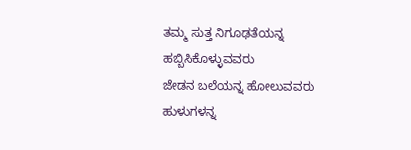ತಮ್ಮ ಸುತ್ತ ನಿಗೂಢತೆಯನ್ನ
ಹಬ್ಬಿಸಿಕೊಳ್ಳುವವರು
ಜೇಡನ ಬಲೆಯನ್ನ ಹೋಲುವವರು
ಹುಳುಗಳನ್ನ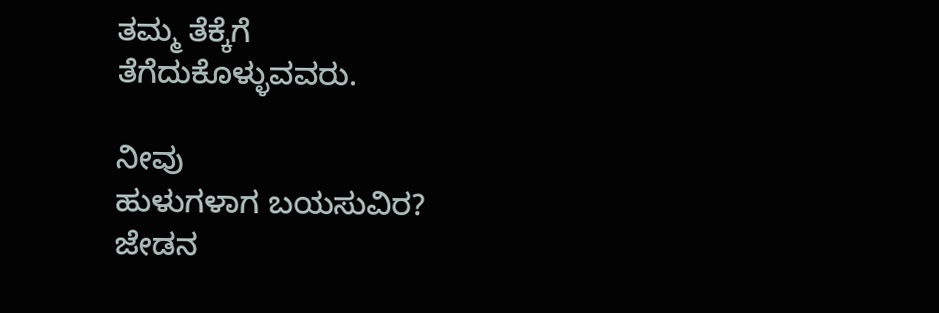ತಮ್ಮ ತೆಕ್ಕೆಗೆ
ತೆಗೆದುಕೊಳ್ಳುವವರು.

ನೀವು
ಹುಳುಗಳಾಗ ಬಯಸುವಿರ?
ಜೇಡನ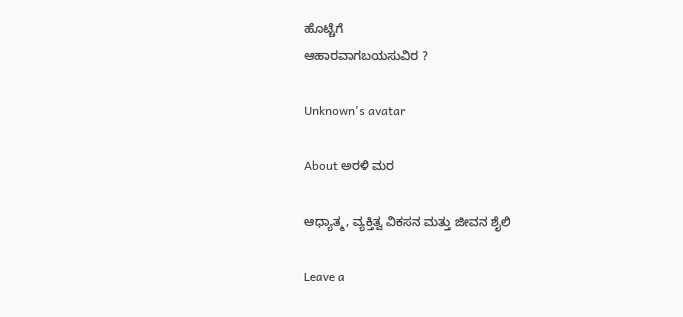ಹೊಟ್ಚೆಗೆ
ಆಹಾರವಾಗಬಯಸುವಿರ ?

Unknown's avatar

About ಅರಳಿ ಮರ

ಆಧ್ಯಾತ್ಮ, ವ್ಯಕ್ತಿತ್ವ ವಿಕಸನ ಮತ್ತು ಜೀವನ ಶೈಲಿ

Leave a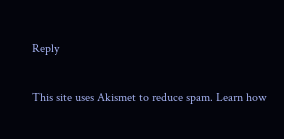Reply

This site uses Akismet to reduce spam. Learn how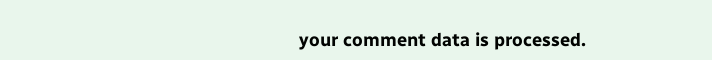your comment data is processed.